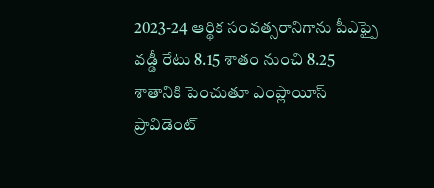2023-24 ఆర్థిక సంవత్సరానిగాను పీఎఫ్పై వడ్డీ రేటు 8.15 శాతం నుంచి 8.25 శాతానికి పెంచుతూ ఎంప్లాయీస్ ప్రావిడెంట్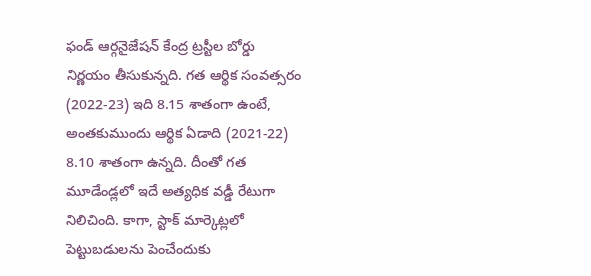ఫండ్ ఆర్గనైజేషన్ కేంద్ర ట్రస్టీల బోర్డు నిర్ణయం తీసుకున్నది. గత ఆర్థిక సంవత్సరం (2022-23) ఇది 8.15 శాతంగా ఉంటే, అంతకుముందు ఆర్థిక ఏడాది (2021-22) 8.10 శాతంగా ఉన్నది. దీంతో గత మూడేండ్లలో ఇదే అత్యధిక వడ్డీ రేటుగా నిలిచింది. కాగా, స్టాక్ మార్కెట్లలో పెట్టుబడులను పెంచేందుకు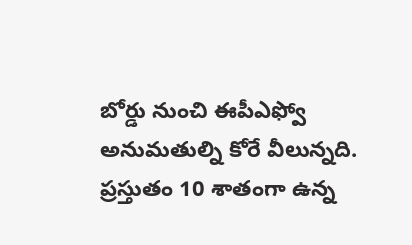బోర్డు నుంచి ఈపీఎఫ్వో అనుమతుల్ని కోరే వీలున్నది. ప్రస్తుతం 10 శాతంగా ఉన్న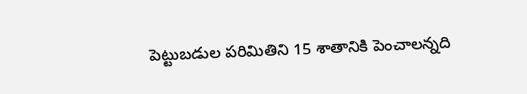పెట్టుబడుల పరిమితిని 15 శాతానికి పెంచాలన్నది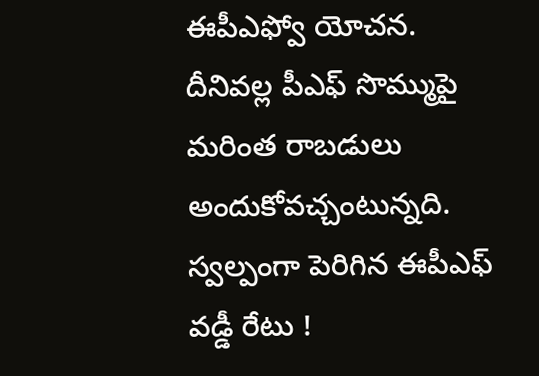ఈపీఎఫ్వో యోచన. దీనివల్ల పీఎఫ్ సొమ్ముపై మరింత రాబడులు అందుకోవచ్చంటున్నది.
స్వల్పంగా పెరిగిన ఈపీఎఫ్ వడ్డీ రేటు !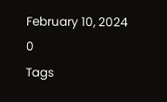February 10, 2024
0
Tags